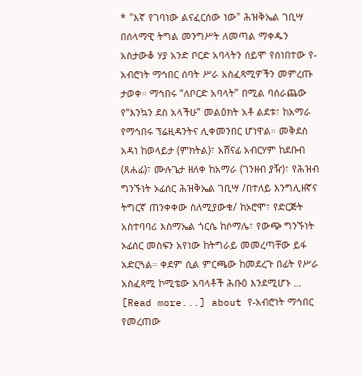* "እኛ የገባነው ልናፈርሰው ነው" ሕዝቅኤል ገቢሣ በሰላማዊ ትግል መንግሥት ለመጣል ማቀዱን አስታውቆ ሃያ አንድ ቦርድ አባላትን ሰይሞ የሰነበተው የ-አብሮነት ማኅበር ሰባት ሥራ አስፈጻሚዎችን መምረጡ ታወቀ። ማኅበሩ “ለቦርድ አባላት” በሚል ባሰራጨው የ“እንኳን ደስ አላችሁ” መልዕክት አቶ ልደቱ፣ ከአማራ የማኅበሩ ፕሬዚዳንትና ሊቀመንበር ሆነዋል። መቅደስ አዳነ ከወላይታ (ምክትል)፣ አሸናፊ አብርሃም ከደቡብ (ጸሐፊ)፣ ሙሉጌታ ዘለቀ ከአማራ (ገንዘብ ያዥ)፣ የሕዝብ ግንኙነት ኦፊሰር ሕዝቅኤል ገቢሣ /በተለይ እንግሊዘኛና ትግርኛ ጠንቀቀው ስለሚያውቁ/ ከኦሮሞ፣ የድርጅት አስተባባሪ እስማኤል ጎርሴ ከሶማሌ፣ የውጭ ግንኙነት ኦፊሰር መስፍን አየነው ከትግራይ መመረጣቸው ይፋ አድርጓል። ቀደም ሲል ምርጫው ከመደረጉ በፊት የሥራ አስፈጻሚ ኮሚቴው አባላቶች ሕቡዕ እንደሚሆኑ … [Read more...] about የ-አብሮነት ማኅበር የመረጠው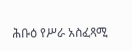ሕቡዕ የሥራ አስፈጻሚ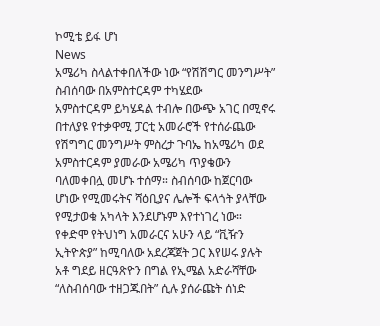ኮሚቴ ይፋ ሆነ
News
አሜሪካ ስላልተቀበለችው ነው “የሽሽግር መንግሥት” ስብሰባው በአምስተርዳም ተካሄደው
አምስተርዳም ይካሄዳል ተብሎ በውጭ አገር በሚኖሩ በተለያዩ የተቃዋሚ ፓርቲ አመራሮች የተሰራጨው የሽግግር መንግሥት ምስረታ ጉባኤ ከአሜሪካ ወደ አምስተርዳም ያመራው አሜሪካ ጥያቄውን ባለመቀበሏ መሆኑ ተሰማ። ስብሰባው ከጀርባው ሆነው የሚመሩትና ሻዕቢያና ሌሎች ፍላጎት ያላቸው የሚታወቁ አካላት እንደሆኑም እየተነገረ ነው። የቀድሞ የትህነግ አመራርና አሁን ላይ “ቪዥን ኢትዮጵያ” ከሚባለው አደረጃጀት ጋር እየሠሩ ያሉት አቶ ግደይ ዘርዓጽዮን በግል የኢሜል አድራሻቸው “ለስብሰባው ተዘጋጁበት” ሲሉ ያሰራጩት ሰነድ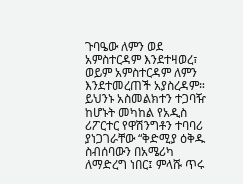ጉባዔው ለምን ወደ አምስተርዳም እንደተዛወረ፣ ወይም አምስተርዳም ለምን እንደተመረጠች አያስረዳም። ይህንኑ አስመልክተን ተጋባዥ ከሆኑት መካከል የአዲስ ሪፖርተር የዋሽንግቶን ተባባሪ ያነጋገራቸው “ቅድሚያ ዕቅዱ ስብሰባውን በአሜሪካ ለማድረግ ነበር፤ ምላሹ ጥሩ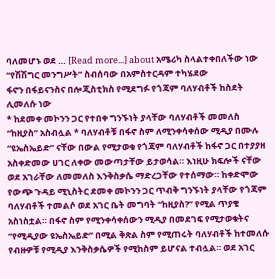ባለመሆኑ ወደ … [Read more...] about አሜሪካ ስላልተቀበለችው ነው “የሽሽግር መንግሥት” ስብሰባው በአምስተርዳም ተካሄደው
ፋኖን በፋይናንስና በሎጂስቲክስ የሚደግፉ የጎጃም ባለሃብቶች ከስደት ሊመለሱ ነው
* ከደመቀ መኮንን ጋር የተበቀ ግንኙነት ያላቸው ባለሃብቶች መመለስ “ከዚያስ” አስብሏል * ባለሃብቶቹ በፋኖ ስም ለሚንቀሳቀሰው ሚዲያ በሙሉ “ዩኤስኤይድ” ናቸው በውል የሚታወቁ የጎጃም ባለሃብቶች ከፋኖ ጋር በተያያዘ አስቀድመው ሀገር ለቀው መውጣታቸው ይታወሳል። እነዚሁ ክፍሎች ናቸው ወደ አገራቸው ለመመለስ እንቅስቃሴ ማድረጋቸው የተሰማው። ከቀድሞው የውጭ ጉዳይ ሚኒስትር ደመቀ መኮንን ጋር ጥብቅ ግንኙነት ያላቸው የጎጃም ባለሃብቶች ተመልሶ ወደ አገር ቤት መግባት “ከዚያስ?” የሚል ጥያቄ አስነስቷል። በፋኖ ስም የሚንቀሳቀሰውን ሚዲያ በመደገፍ የሚታወቁትና “የሚዲያው ዩኤስኤይድ” በሚል ቅጽል ስም የሚጠሩት ባለሃብቶች ከተመለሱ የብዙዎቹ የሚዲያ እንቅስቃሴዎች የሚከስም ይሆናል ተብሏል። ወደ አገር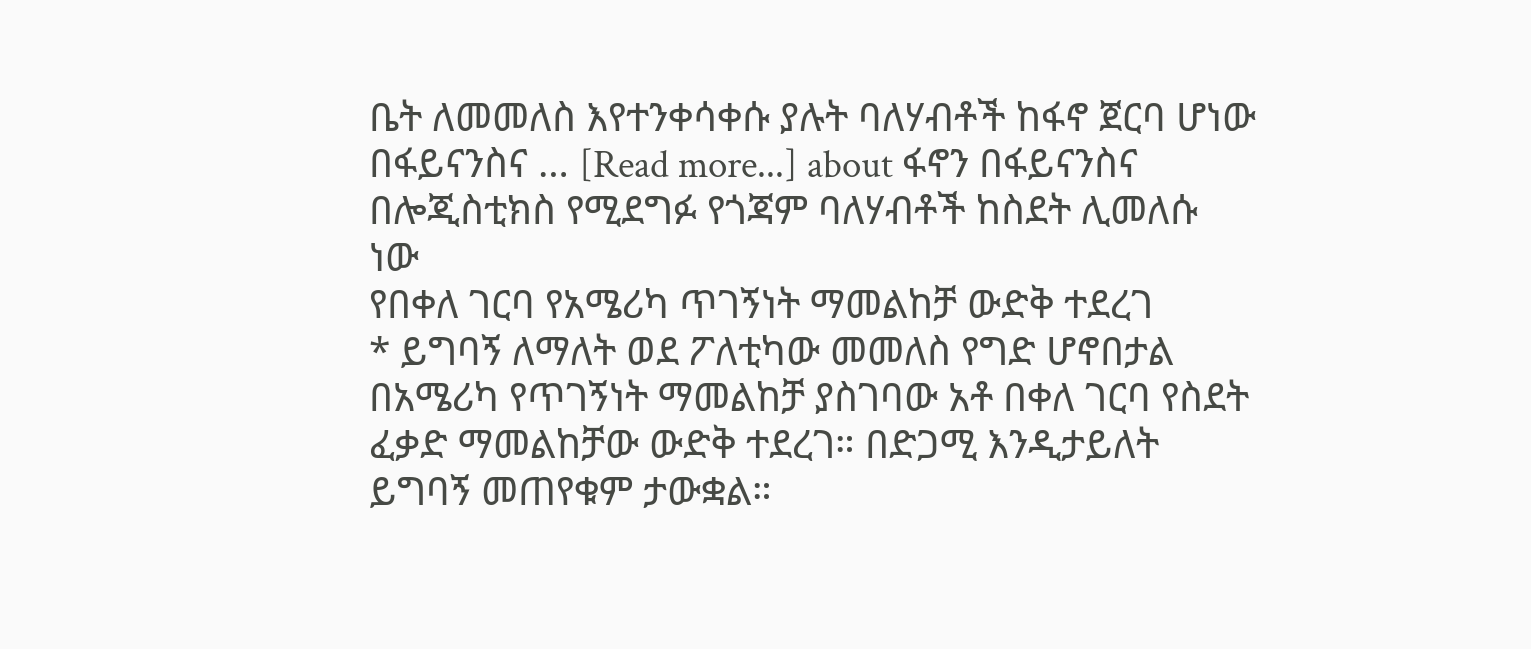ቤት ለመመለስ እየተንቀሳቀሱ ያሉት ባለሃብቶች ከፋኖ ጀርባ ሆነው በፋይናንስና … [Read more...] about ፋኖን በፋይናንስና በሎጂስቲክስ የሚደግፉ የጎጃም ባለሃብቶች ከስደት ሊመለሱ ነው
የበቀለ ገርባ የአሜሪካ ጥገኝነት ማመልከቻ ውድቅ ተደረገ
* ይግባኝ ለማለት ወደ ፖለቲካው መመለስ የግድ ሆኖበታል በአሜሪካ የጥገኝነት ማመልከቻ ያስገባው አቶ በቀለ ገርባ የስደት ፈቃድ ማመልከቻው ውድቅ ተደረገ። በድጋሚ እንዲታይለት ይግባኝ መጠየቁም ታውቋል።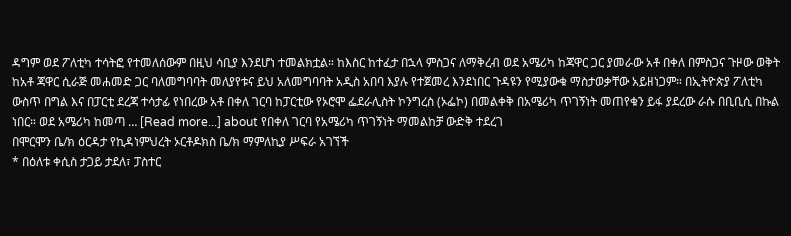ዳግም ወደ ፖለቲካ ተሳትፎ የተመለሰውም በዚህ ሳቢያ እንደሆነ ተመልክቷል። ከእስር ከተፈታ በኋላ ምስጋና ለማቅረብ ወደ አሜሪካ ከጃዋር ጋር ያመራው አቶ በቀለ በምስጋና ጉዞው ወቅት ከአቶ ጃዋር ሲራጅ መሐመድ ጋር ባለመግባባት መለያየቱና ይህ አለመግባባት አዲስ አበባ እያሉ የተጀመረ እንደነበር ጉዳዩን የሚያውቁ ማስታወቃቸው አይዘነጋም። በኢትዮጵያ ፖለቲካ ውስጥ በግል እና በፓርቲ ደረጃ ተሳታፊ የነበረው አቶ በቀለ ገርባ ከፓርቲው የኦሮሞ ፌደራሊስት ኮንግረስ (ኦፌኮ) በመልቀቅ በአሜሪካ ጥገኝነት መጠየቁን ይፋ ያደረው ራሱ በቢቢሲ በኩል ነበር። ወደ አሜሪካ ከመጣ … [Read more...] about የበቀለ ገርባ የአሜሪካ ጥገኝነት ማመልከቻ ውድቅ ተደረገ
በሞርሞን ቤ/ክ ዕርዳታ የኪዳነምህረት ኦርቶዶክስ ቤ/ክ ማምለኪያ ሥፍራ አገኘች
* በዕለቱ ቀሲስ ታጋይ ታደለ፣ ፓስተር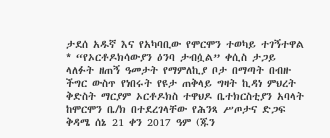ታደሰ አዱኛ እና የአካባቢው የሞርሞን ተወካይ ተገኝተዋል * “የኦርቶዶክሳውያን ዕንባ ታብሷል” ቀሲስ ታጋይ ላለፉት ዘጠኝ ዓመታት የማምለኪያ ቦታ በማጣት በብዙ ችግር ውስጥ የነበሩት የዩታ ጠቅላይ ግዛት ኪዳነ ምህረት ቅድስት ማርያም ኦርቶዶክስ ተዋህዶ ቤተክርስቲያን አባላት ከሞርሞን ቤ/ክ በተደረገላቸው የሕንጻ ሥጦታና ድጋፍ ቅዳሜ ሰኔ 21 ቀን 2017 ዓም (ጁን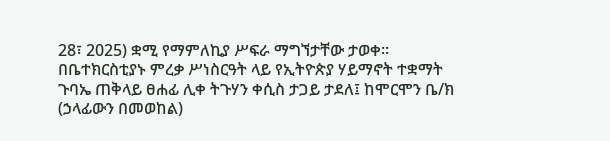28፣ 2025) ቋሚ የማምለኪያ ሥፍራ ማግኘታቸው ታወቀ። በቤተክርስቲያኑ ምረቃ ሥነስርዓት ላይ የኢትዮጵያ ሃይማኖት ተቋማት ጉባኤ ጠቅላይ ፀሐፊ ሊቀ ትጉሃን ቀሲስ ታጋይ ታደለ፤ ከሞርሞን ቤ/ክ (ኃላፊውን በመወከል)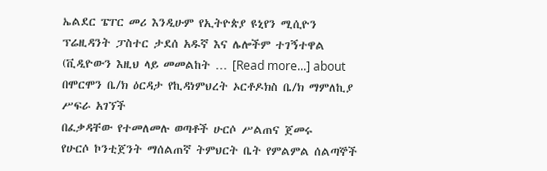ኤልደር ፔፐር መሪ እንዲሁም የኢትዮጵያ ዩኒየን ሚሲዮን ፕሬዚዳንት ፓስተር ታደሰ አዱኛ እና ሌሎችም ተገኝተዋል (ቪዲዮውን እዚህ ላይ መመልከት … [Read more...] about በሞርሞን ቤ/ክ ዕርዳታ የኪዳነምህረት ኦርቶዶክስ ቤ/ክ ማምለኪያ ሥፍራ አገኘች
በፈቃዳቸው የተመለመሉ ወጣቶች ሁርሶ ሥልጠና ጀመሩ
የሁርሶ ኮንቲጀንት ማሰልጠኛ ትምህርት ቤት የምልምል ሰልጣኞች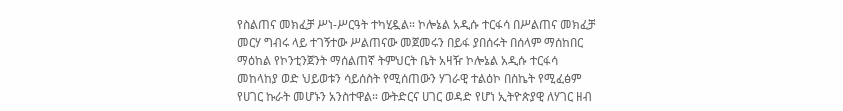የስልጠና መክፈቻ ሥነ-ሥርዓት ተካሂዷል። ኮሎኔል አዲሱ ተርፋሳ በሥልጠና መክፈቻ መርሃ ግብሩ ላይ ተገኝተው ሥልጠናው መጀመሩን በይፋ ያበሰሩት በሰላም ማሰከበር ማዕከል የኮንቲንጀንት ማሰልጠኛ ትምህርት ቤት አዛዥ ኮሎኔል አዲሱ ተርፋሳ መከላከያ ወድ ህይወቱን ሳይሰስት የሚሰጠውን ሃገራዊ ተልዕኮ በስኬት የሚፈፅም የሀገር ኩራት መሆኑን አንስተዋል። ውትድርና ሀገር ወዳድ የሆነ ኢትዮጵያዊ ለሃገር ዘብ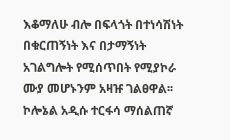እቆማለሁ ብሎ በፍላጎት በተነሳሽነት በቁርጠኝነት እና በታማኝነት አገልግሎት የሚሰጥበት የሚያኮራ ሙያ መሆኑንም አዛዡ ገልፀዋል፡፡ ኮሎኔል አዲሱ ተርፋሳ ማሰልጠኛ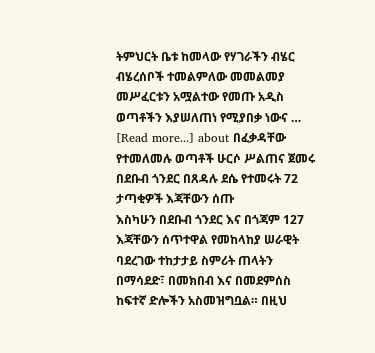ትምህርት ቤቱ ከመላው የሃገራችን ብሄር ብሄረሰቦች ተመልምለው መመልመያ መሥፈርቱን አሟልተው የመጡ አዲስ ወጣቶችን እያሠለጠነ የሚያበቃ ነውና … [Read more...] about በፈቃዳቸው የተመለመሉ ወጣቶች ሁርሶ ሥልጠና ጀመሩ
በደቡብ ጎንደር በጸዳሉ ደሴ የተመሩት 72 ታጣቂዎች እጃቸውን ሰጡ
እስካሁን በደቡብ ጎንደር እና በጎጃም 127 እጃቸውን ሰጥተዋል የመከላከያ ሠራዊት ባደረገው ተከታታይ ስምሪት ጠላትን በማሳደድ፣ በመክበብ እና በመደምሰስ ከፍተኛ ድሎችን አስመዝግቧል። በዚህ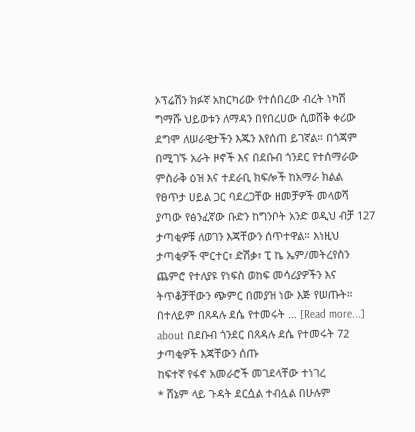ኦፕሬሽን ክፉኛ አከርካሪው የተሰበረው ብረት ነካሽ ግማሹ ህይወቱን ለማዳን በየበረሀው ሲወሸቅ ቀሪው ደግሞ ለሠራዊታችን እጁን እየሰጠ ይገኛል። በጎጃም በሚገኙ አራት ዞኖች እና በደቡብ ጎንደር የተሰማራው ምስራቅ ዕዝ እና ተደራቢ ክፍሎች ከአማራ ክልል የፀጥታ ሀይል ጋር ባደረጋቸው ዘመቻዎች መላወሻ ያጣው የፅንፈኛው ቡድን ከግንቦት አንድ ወዲህ ብቻ 127 ታጣቂዎቹ ለወገን እጃቸውን ሰጥተዋል። እነዚህ ታጣቂዎች ሞርተር፣ ድሽቃ፣ ፒ ኬ ኤም/መትረየስን ጨምሮ የተለያዩ የነፍስ ወከፍ መሳሪያዎችን እና ትጥቆቻቸውን ጭምር በመያዝ ነው እጅ የሠጡት። በተለይም በጸዳሉ ደሴ የተመሩት … [Read more...] about በደቡብ ጎንደር በጸዳሉ ደሴ የተመሩት 72 ታጣቂዎች እጃቸውን ሰጡ
ከፍተኛ የፋኖ አመራሮች መገደላቸው ተነገረ
* ሸኔም ላይ ጉዳት ደርሷል ተብሏል በሁሉም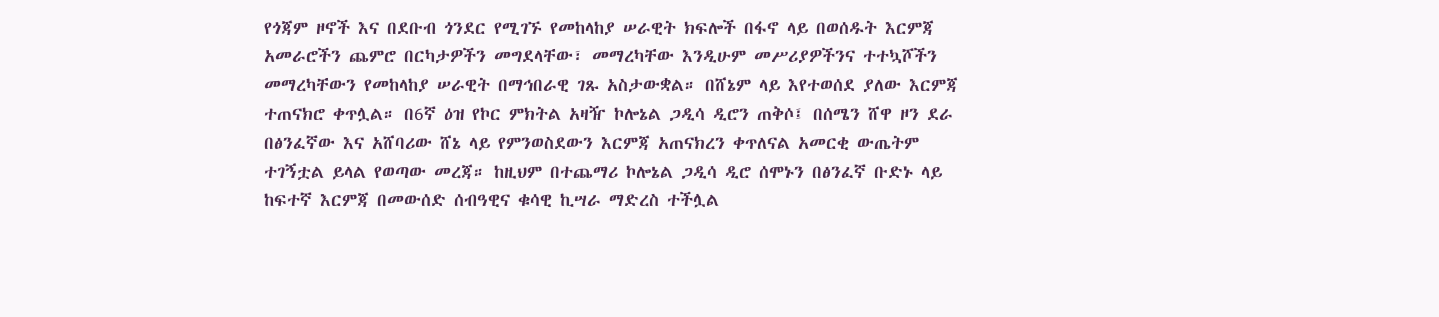የጎጃም ዞኖች እና በደቡብ ጎንደር የሚገኙ የመከላከያ ሠራዊት ክፍሎች በፋኖ ላይ በወሰዱት እርምጃ አመራሮችን ጨምሮ በርካታዎችን መግደላቸው፣ መማረካቸው እንዲሁም መሥሪያዎችንና ተተኳሾችን መማረካቸውን የመከላከያ ሠራዊት በማኅበራዊ ገጹ አስታውቋል። በሸኔም ላይ እየተወሰደ ያለው እርምጃ ተጠናክሮ ቀጥሏል። በ6ኛ ዕዝ የኮር ምክትል አዛዥ ኮሎኔል ጋዲሳ ዲሮን ጠቅሶ፤ በሰሜን ሸዋ ዞን ደራ በፅንፈኛው እና አሸባሪው ሸኔ ላይ የምንወስደውን እርምጃ አጠናክረን ቀጥለናል አመርቂ ውጤትም ተገኝቷል ይላል የወጣው መረጃ። ከዚህም በተጨማሪ ኮሎኔል ጋዲሳ ዲሮ ሰሞኑን በፅንፈኛ ቡድኑ ላይ ከፍተኛ እርምጃ በመውሰድ ሰብዓዊና ቁሳዊ ኪሣራ ማድረስ ተችሏል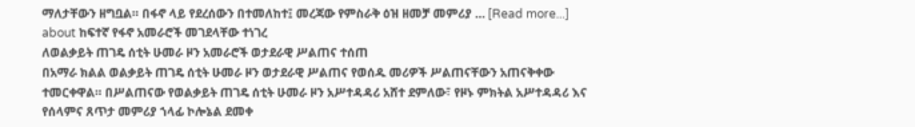ማለታቸውን ዘግቧል። በፋኖ ላይ የደረሰውን በተመለከተ፤ መረጃው የምስራቅ ዕዝ ዘመቻ መምሪያ … [Read more...] about ከፍተኛ የፋኖ አመራሮች መገደላቸው ተነገረ
ለወልቃይት ጠገዴ ሰቲት ሁመራ ዞን አመራሮች ወታደራዊ ሥልጠና ተሰጠ
በአማራ ክልል ወልቃይት ጠገዴ ሰቲት ሁመራ ዞን ወታደራዊ ሥልጠና የወሰዱ መሪዎች ሥልጠናቸውን አጠናቅቀው ተመርቀዋል። በሥልጠናው የወልቃይት ጠገዴ ሰቲት ሁመራ ዞን አሥተዳዳሪ አሸተ ደምለው፣ የዞኑ ምክትል አሥተዳዳሪ እና የሰላምና ጸጥታ መምሪያ ኀላፊ ኮሎኔል ደመቀ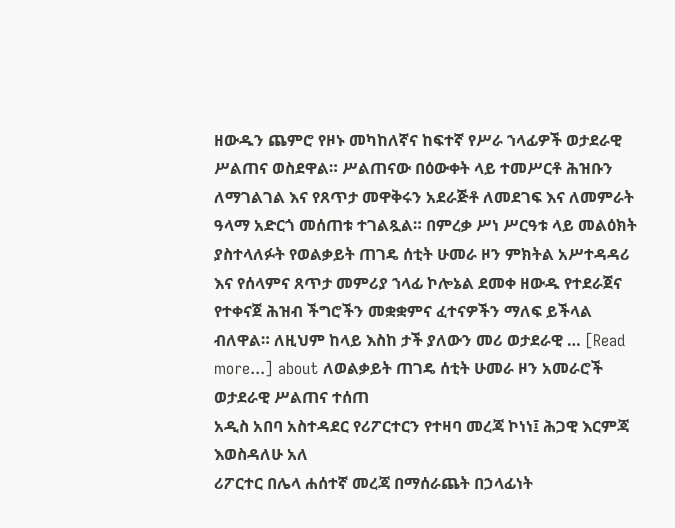ዘውዱን ጨምሮ የዞኑ መካከለኛና ከፍተኛ የሥራ ኀላፊዎች ወታደራዊ ሥልጠና ወስደዋል። ሥልጠናው በዕውቀት ላይ ተመሥርቶ ሕዝቡን ለማገልገል እና የጸጥታ መዋቅሩን አደራጅቶ ለመደገፍ እና ለመምራት ዓላማ አድርጎ መሰጠቱ ተገልጿል። በምረቃ ሥነ ሥርዓቱ ላይ መልዕክት ያስተላለፉት የወልቃይት ጠገዴ ሰቲት ሁመራ ዞን ምክትል አሥተዳዳሪ እና የሰላምና ጸጥታ መምሪያ ኀላፊ ኮሎኔል ደመቀ ዘውዱ የተደራጀና የተቀናጀ ሕዝብ ችግሮችን መቋቋምና ፈተናዎችን ማለፍ ይችላል ብለዋል። ለዚህም ከላይ እስከ ታች ያለውን መሪ ወታደራዊ … [Read more...] about ለወልቃይት ጠገዴ ሰቲት ሁመራ ዞን አመራሮች ወታደራዊ ሥልጠና ተሰጠ
አዲስ አበባ አስተዳደር የሪፖርተርን የተዛባ መረጃ ኮነነ፤ ሕጋዊ እርምጃ እወስዳለሁ አለ
ሪፖርተር በሌላ ሐሰተኛ መረጃ በማሰራጨት በኃላፊነት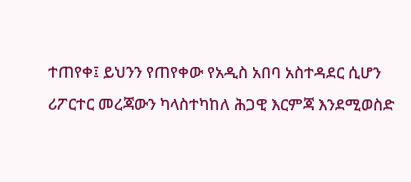ተጠየቀ፤ ይህንን የጠየቀው የአዲስ አበባ አስተዳደር ሲሆን ሪፖርተር መረጃውን ካላስተካከለ ሕጋዊ እርምጃ እንደሚወስድ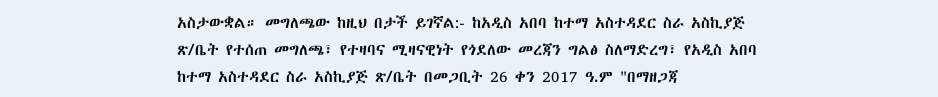አስታውቋል። መግለጫው ከዚህ በታች ይገኛል:- ከአዲስ አበባ ከተማ አስተዳደር ስራ አስኪያጅ ጽ/ቤት የተሰጠ መግለጫ፣ የተዛባና ሚዛናዊነት የጎደለው መረጃን ግልፅ ስለማድረግ፣ የአዲስ አበባ ከተማ አስተዳደር ስራ አስኪያጅ ጽ/ቤት በመጋቢት 26 ቀን 2017 ዓ.ም "በማዘጋጃ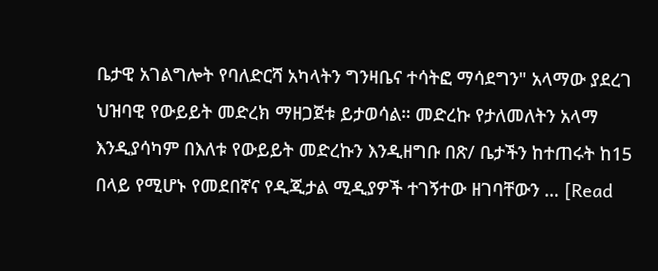ቤታዊ አገልግሎት የባለድርሻ አካላትን ግንዛቤና ተሳትፎ ማሳደግን" አላማው ያደረገ ህዝባዊ የውይይት መድረክ ማዘጋጀቱ ይታወሳል። መድረኩ የታለመለትን አላማ እንዲያሳካም በእለቱ የውይይት መድረኩን እንዲዘግቡ በጽ/ ቤታችን ከተጠሩት ከ15 በላይ የሚሆኑ የመደበኛና የዲጂታል ሚዲያዎች ተገኝተው ዘገባቸውን … [Read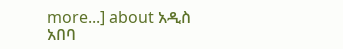more...] about አዲስ አበባ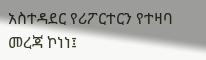አስተዳደር የሪፖርተርን የተዛባ መረጃ ኮነነ፤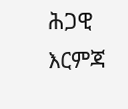ሕጋዊ እርምጃ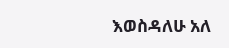እወስዳለሁ አለ